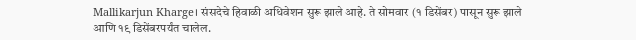Mallikarjun Kharge। संसदेचे हिवाळी अधिवेशन सुरू झाले आहे. ते सोमवार (१ डिसेंबर) पासून सुरू झाले आणि १९ डिसेंबरपर्यंत चालेल.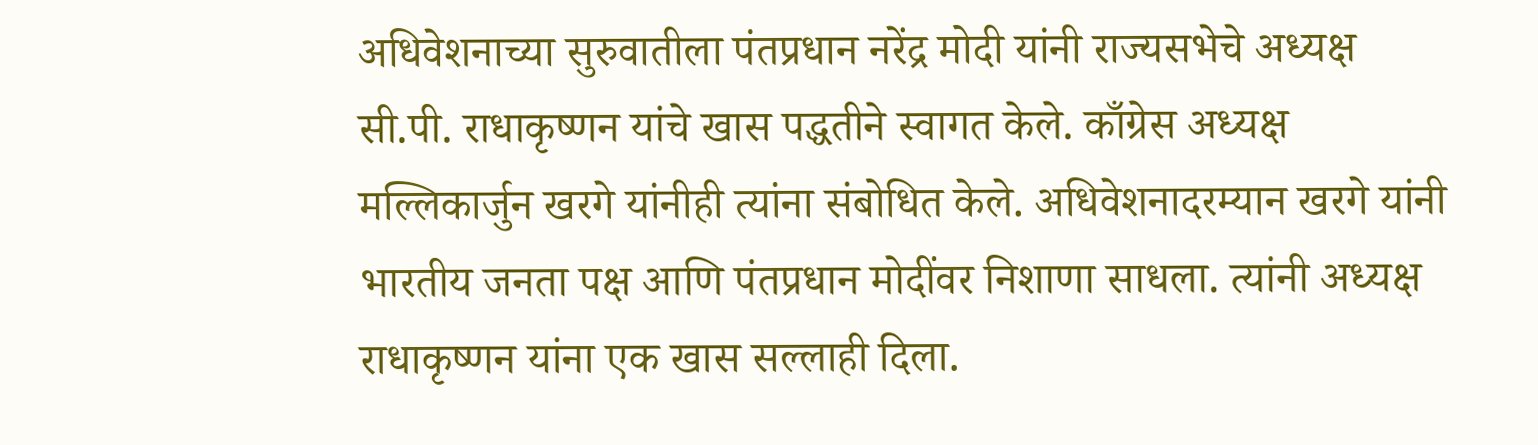अधिवेशनाच्या सुरुवातीला पंतप्रधान नरेंद्र मोदी यांनी राज्यसभेचे अध्यक्ष सी.पी. राधाकृष्णन यांचे खास पद्धतीने स्वागत केले. काँग्रेस अध्यक्ष मल्लिकार्जुन खरगे यांनीही त्यांना संबोधित केले. अधिवेशनादरम्यान खरगे यांनी भारतीय जनता पक्ष आणि पंतप्रधान मोदींवर निशाणा साधला. त्यांनी अध्यक्ष राधाकृष्णन यांना एक खास सल्लाही दिला.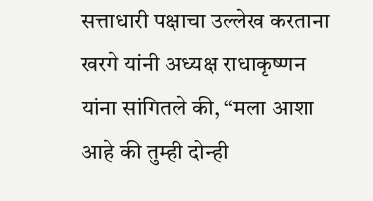सत्ताधारी पक्षाचा उल्लेख करताना खरगे यांनी अध्यक्ष राधाकृष्णन यांना सांगितले की, “मला आशा आहे की तुम्ही दोन्ही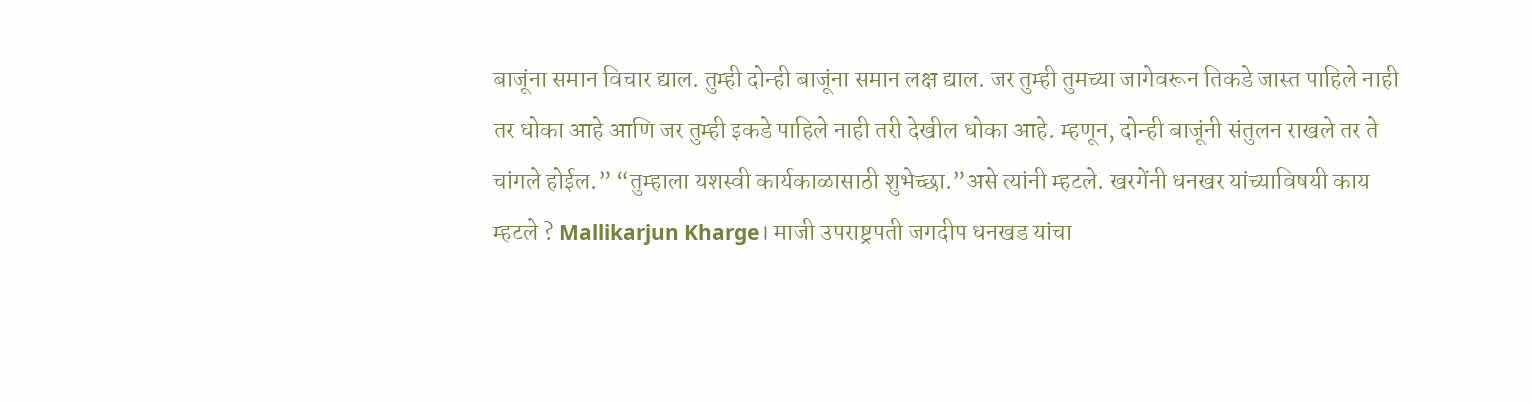बाजूंना समान विचार द्याल. तुम्ही दोन्ही बाजूंना समान लक्ष द्याल. जर तुम्ही तुमच्या जागेवरून तिकडे जास्त पाहिले नाही तर धोका आहे आणि जर तुम्ही इकडे पाहिले नाही तरी देखील धोका आहे. म्हणून, दोन्ही बाजूंनी संतुलन राखले तर ते चांगले होईल.” “तुम्हाला यशस्वी कार्यकाळासाठी शुभेच्छा.”असे त्यांनी म्हटले. खरगेंनी धनखर यांच्याविषयी काय म्हटले ? Mallikarjun Kharge। माजी उपराष्ट्रपती जगदीप धनखड यांचा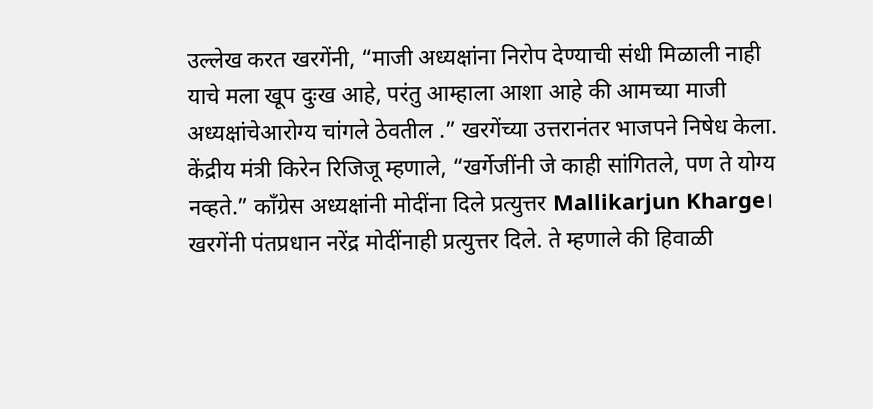उल्लेख करत खरगेंनी, “माजी अध्यक्षांना निरोप देण्याची संधी मिळाली नाही याचे मला खूप दुःख आहे, परंतु आम्हाला आशा आहे की आमच्या माजी अध्यक्षांचेआरोग्य चांगले ठेवतील .” खरगेंच्या उत्तरानंतर भाजपने निषेध केला. केंद्रीय मंत्री किरेन रिजिजू म्हणाले, “खर्गेजींनी जे काही सांगितले, पण ते योग्य नव्हते.” काँग्रेस अध्यक्षांनी मोदींना दिले प्रत्युत्तर Mallikarjun Kharge। खरगेंनी पंतप्रधान नरेंद्र मोदींनाही प्रत्युत्तर दिले. ते म्हणाले की हिवाळी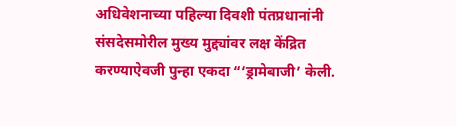अधिवेशनाच्या पहिल्या दिवशी पंतप्रधानांनी संसदेसमोरील मुख्य मुद्द्यांवर लक्ष केंद्रित करण्याऐवजी पुन्हा एकदा “‘ड्रामेबाजी’ केली.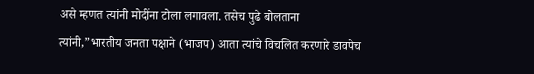असे म्हणत त्यांनी मोदींना टोला लगावला. तसेच पुढे बोलताना त्यांनी,”भारतीय जनता पक्षाने (भाजप) आता त्यांचे विचलित करणारे डावपेच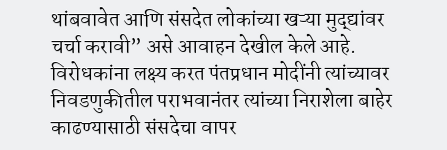थांबवावेत आणि संसदेत लोकांच्या खऱ्या मुद्द्यांवर चर्चा करावी” असे आवाहन देखील केले आहे. विरोधकांना लक्ष्य करत पंतप्रधान मोदींनी त्यांच्यावर निवडणुकीतील पराभवानंतर त्यांच्या निराशेला बाहेर काढण्यासाठी संसदेचा वापर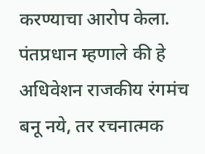करण्याचा आरोप केला. पंतप्रधान म्हणाले की हे अधिवेशन राजकीय रंगमंच बनू नये, तर रचनात्मक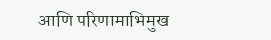आणि परिणामाभिमुख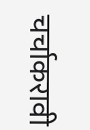चर्चाकरावी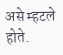असे म्हटले होते.